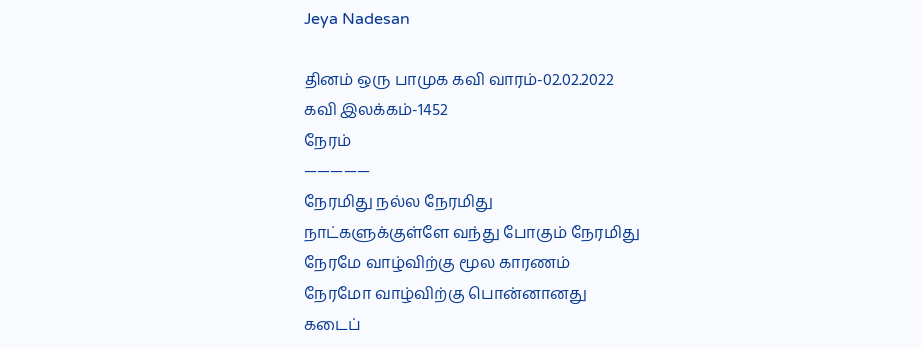Jeya Nadesan

தினம் ஒரு பாமுக கவி வாரம்-02.02.2022
கவி இலக்கம்-1452
நேரம்
—————
நேரமிது நல்ல நேரமிது
நாட்களுக்குள்ளே வந்து போகும் நேரமிது
நேரமே வாழ்விற்கு மூல காரணம்
நேரமோ வாழ்விற்கு பொன்னானது
கடைப்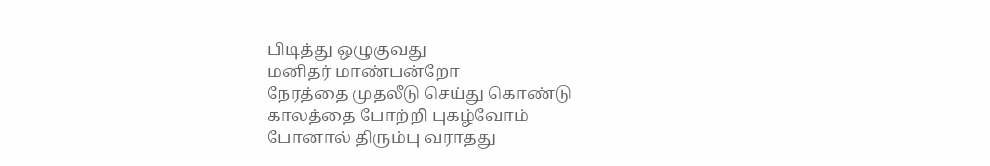பிடித்து ஒழுகுவது
மனிதர் மாண்பன்றோ
நேரத்தை முதலீடு செய்து கொண்டு
காலத்தை போற்றி புகழ்வோம்
போனால் திரும்பு வராதது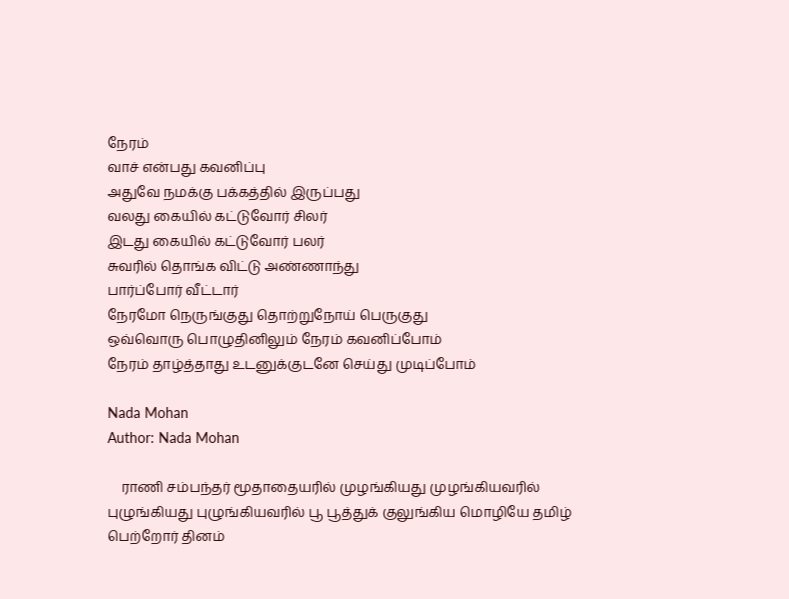நேரம்
வாச் என்பது கவனிப்பு
அதுவே நமக்கு பக்கத்தில் இருப்பது
வலது கையில் கட்டுவோர் சிலர்
இடது கையில் கட்டுவோர் பலர்
சுவரில் தொங்க விட்டு அண்ணாந்து
பார்ப்போர் வீட்டார்
நேரமோ நெருங்குது தொற்றுநோய் பெருகுது
ஒவ்வொரு பொழுதினிலும் நேரம் கவனிப்போம்
நேரம் தாழ்த்தாது உடனுக்குடனே செய்து முடிப்போம்

Nada Mohan
Author: Nada Mohan

    ராணி சம்பந்தர் மூதாதையரில் முழங்கியது முழங்கியவரில் புழுங்கியது புழுங்கியவரில் பூ பூத்துக் குலுங்கிய மொழியே தமிழ் பெற்றோர் தினம்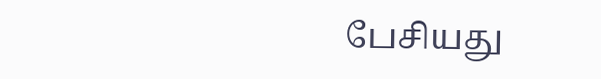பேசியது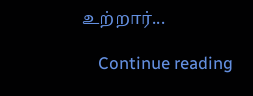உற்றார்...

    Continue reading